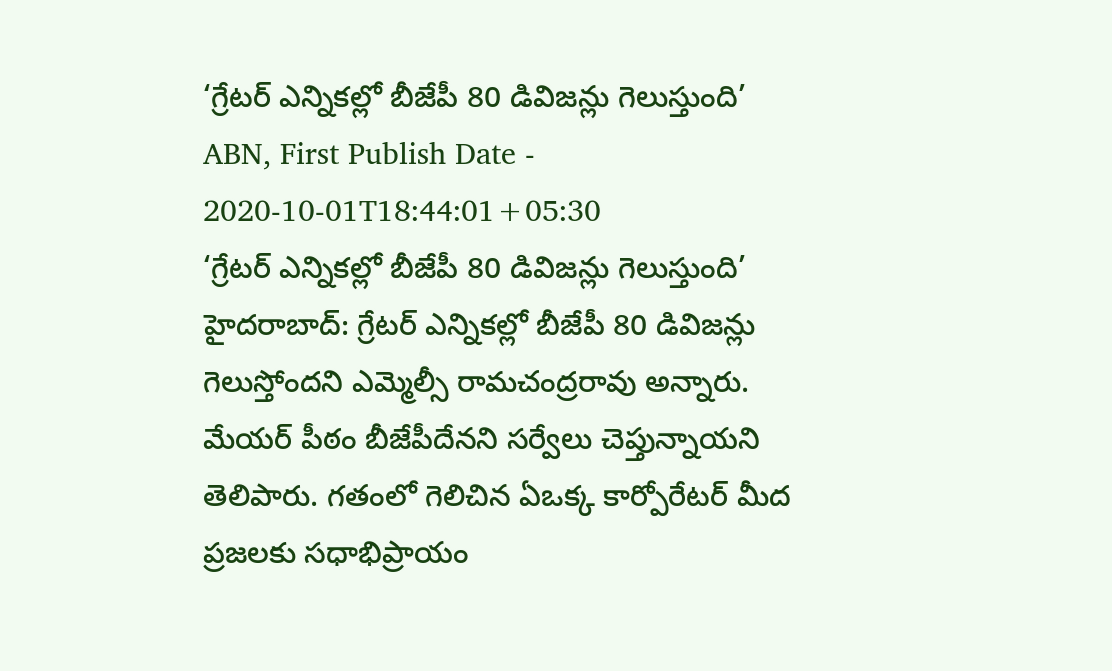‘గ్రేటర్ ఎన్నికల్లో బీజేపీ 80 డివిజన్లు గెలుస్తుంది’
ABN, First Publish Date - 2020-10-01T18:44:01+05:30
‘గ్రేటర్ ఎన్నికల్లో బీజేపీ 80 డివిజన్లు గెలుస్తుంది’
హైదరాబాద్: గ్రేటర్ ఎన్నికల్లో బీజేపీ 80 డివిజన్లు గెలుస్తోందని ఎమ్మెల్సీ రామచంద్రరావు అన్నారు. మేయర్ పీఠం బీజేపీదేనని సర్వేలు చెప్తున్నాయని తెలిపారు. గతంలో గెలిచిన ఏఒక్క కార్పోరేటర్ మీద ప్రజలకు సధాభిప్రాయం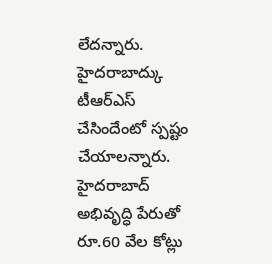లేదన్నారు. హైదరాబాద్కు టీఆర్ఎస్ చేసిందేంటో స్పష్టం చేయాలన్నారు. హైదరాబాద్ అభివృద్ధి పేరుతో రూ.60 వేల కోట్లు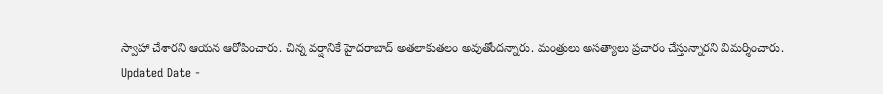స్వాహా చేశారని ఆయన ఆరోపించారు. చిన్న వర్షానికే హైదరాబాద్ అతలాకుతలం అవుతోందన్నారు. మంత్రులు అసత్యాలు ప్రచారం చేస్తున్నారని విమర్శించారు.
Updated Date -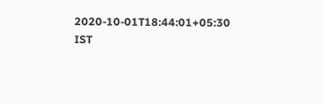2020-10-01T18:44:01+05:30 IST